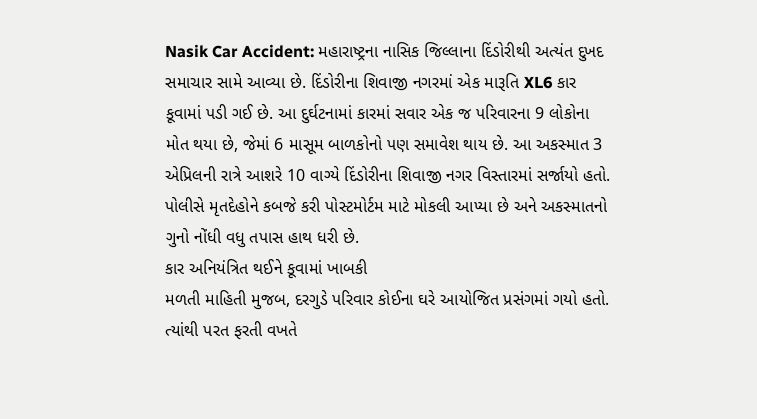Nasik Car Accident: મહારાષ્ટ્રના નાસિક જિલ્લાના દિંડોરીથી અત્યંત દુખદ સમાચાર સામે આવ્યા છે. દિંડોરીના શિવાજી નગરમાં એક મારૂતિ XL6 કાર કૂવામાં પડી ગઈ છે. આ દુર્ઘટનામાં કારમાં સવાર એક જ પરિવારના 9 લોકોના મોત થયા છે, જેમાં 6 માસૂમ બાળકોનો પણ સમાવેશ થાય છે. આ અકસ્માત 3 એપ્રિલની રાત્રે આશરે 10 વાગ્યે દિંડોરીના શિવાજી નગર વિસ્તારમાં સર્જાયો હતો. પોલીસે મૃતદેહોને કબજે કરી પોસ્ટમોર્ટમ માટે મોકલી આપ્યા છે અને અકસ્માતનો ગુનો નોંધી વધુ તપાસ હાથ ધરી છે.
કાર અનિયંત્રિત થઈને કૂવામાં ખાબકી
મળતી માહિતી મુજબ, દરગુડે પરિવાર કોઈના ઘરે આયોજિત પ્રસંગમાં ગયો હતો. ત્યાંથી પરત ફરતી વખતે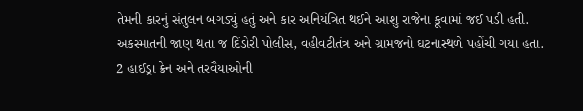તેમની કારનું સંતુલન બગડ્યું હતું અને કાર અનિયંત્રિત થઈને આશુ રાજેના કૂવામાં જઈ પડી હતી. અકસ્માતની જાણ થતા જ દિંડોરી પોલીસ, વહીવટીતંત્ર અને ગ્રામજનો ઘટનાસ્થળે પહોંચી ગયા હતા. 2 હાઈડ્રા ક્રેન અને તરવૈયાઓની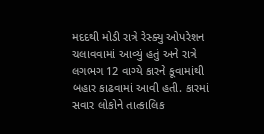મદદથી મોડી રાત્રે રેસ્ક્યુ ઓપરેશન ચલાવવામાં આવ્યું હતું અને રાત્રે લગભગ 12 વાગ્યે કારને કૂવામાંથી બહાર કાઢવામાં આવી હતી. કારમાં સવાર લોકોને તાત્કાલિક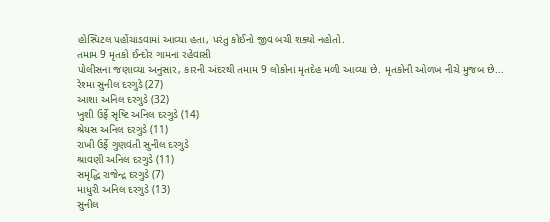હોસ્પિટલ પહોંચાડવામાં આવ્યા હતા, પરંતુ કોઈનો જીવ બચી શક્યો નહોતો.
તમામ 9 મૃતકો ઈન્દોર ગામના રહેવાસી
પોલીસના જણાવ્યા અનુસાર, કારની અંદરથી તમામ 9 લોકોના મૃતદેહ મળી આવ્યા છે. મૃતકોની ઓળખ નીચે મુજબ છે...
રેશ્મા સુનીલ દરગુડે (27)
આશા અનિલ દરગુડે (32)
ખુશી ઉર્ફે સૃષ્ટિ અનિલ દરગુડે (14)
શ્રેયસ અનિલ દરગુડે (11)
રાખી ઉર્ફે ગુણવંતી સુનીલ દરગુડે
શ્રાવણી અનિલ દરગુડે (11)
સમૃદ્ધિ રાજેન્દ્ર દરગુડે (7)
માધુરી અનિલ દરગુડે (13)
સુનીલ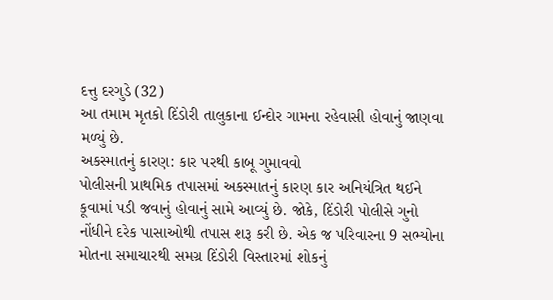દત્તુ દરગુડે (32)
આ તમામ મૃતકો દિંડોરી તાલુકાના ઈન્દોર ગામના રહેવાસી હોવાનું જાણવા મળ્યું છે.
અકસ્માતનું કારણ: કાર પરથી કાબૂ ગુમાવવો
પોલીસની પ્રાથમિક તપાસમાં અકસ્માતનું કારણ કાર અનિયંત્રિત થઈને કૂવામાં પડી જવાનું હોવાનું સામે આવ્યું છે. જોકે, દિંડોરી પોલીસે ગુનો નોંધીને દરેક પાસાઓથી તપાસ શરૂ કરી છે. એક જ પરિવારના 9 સભ્યોના મોતના સમાચારથી સમગ્ર દિંડોરી વિસ્તારમાં શોકનું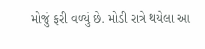મોજું ફરી વળ્યું છે. મોડી રાત્રે થયેલા આ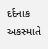દર્દનાક અકસ્માતે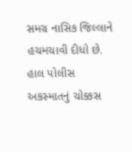સમગ્ર નાસિક જિલ્લાને હચમચાવી દીધો છે. હાલ પોલીસ અકસ્માતનું ચોક્કસ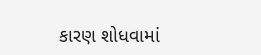કારણ શોધવામાં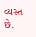વ્યસ્ત છે.